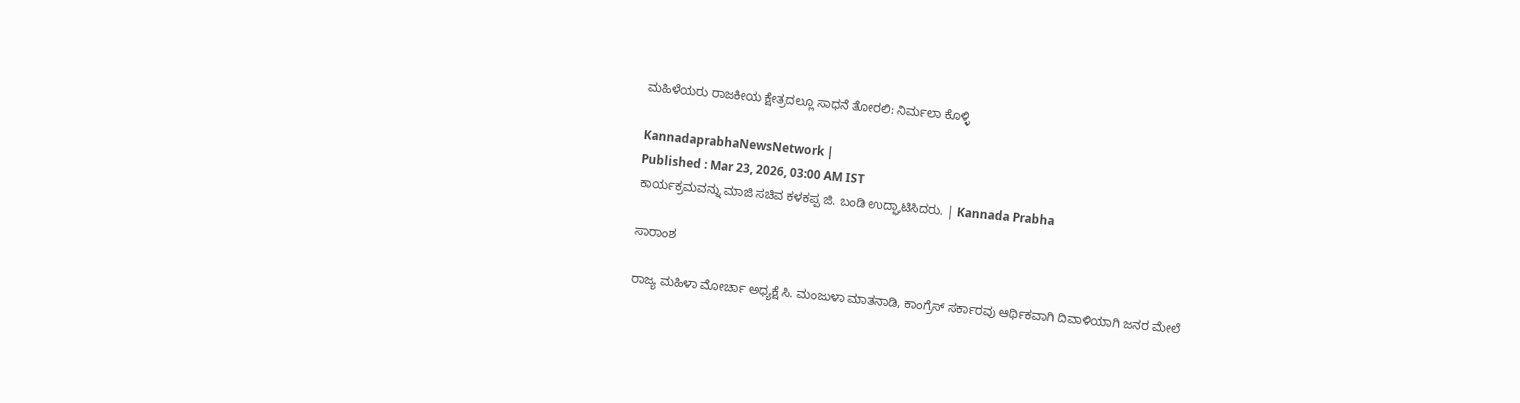ಮಹಿಳೆಯರು ರಾಜಕೀಯ ಕ್ಷೇತ್ರದಲ್ಲೂ ಸಾಧನೆ ತೋರಲಿ: ನಿರ್ಮಲಾ ಕೊಳ್ಳಿ

KannadaprabhaNewsNetwork |
Published : Mar 23, 2026, 03:00 AM IST
ಕಾರ್ಯಕ್ರಮವನ್ನು ಮಾಜಿ ಸಚಿವ ಕಳಕಪ್ಪ ಜಿ. ಬಂಡಿ ಉದ್ಘಾಟಿಸಿದರು. | Kannada Prabha

ಸಾರಾಂಶ

ರಾಜ್ಯ ಮಹಿಳಾ ಮೋರ್ಚಾ ಅಧ್ಯಕ್ಷೆ ಸಿ. ಮಂಜುಳಾ ಮಾತನಾಡಿ, ಕಾಂಗ್ರೆಸ್ ಸರ್ಕಾರವು ಆರ್ಥಿಕವಾಗಿ ದಿವಾಳಿಯಾಗಿ ಜನರ ಮೇಲೆ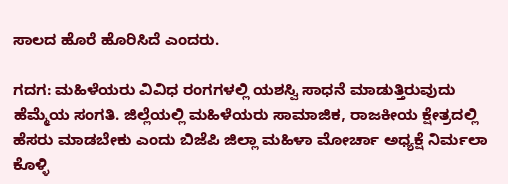ಸಾಲದ ಹೊರೆ ಹೊರಿಸಿದೆ ಎಂದರು.

ಗದಗ: ಮಹಿಳೆಯರು ವಿವಿಧ ರಂಗಗಳಲ್ಲಿ ಯಶಸ್ವಿ ಸಾಧನೆ ಮಾಡುತ್ತಿರುವುದು ಹೆಮ್ಮೆಯ ಸಂಗತಿ. ಜಿಲ್ಲೆಯಲ್ಲಿ ಮಹಿಳೆಯರು ಸಾಮಾಜಿಕ, ರಾಜಕೀಯ ಕ್ಷೇತ್ರದಲ್ಲಿ ಹೆಸರು ಮಾಡಬೇಕು ಎಂದು ಬಿಜೆಪಿ ಜಿಲ್ಲಾ ಮಹಿಳಾ ಮೋರ್ಚಾ ಅಧ್ಯಕ್ಷೆ ನಿರ್ಮಲಾ ಕೊಳ್ಳಿ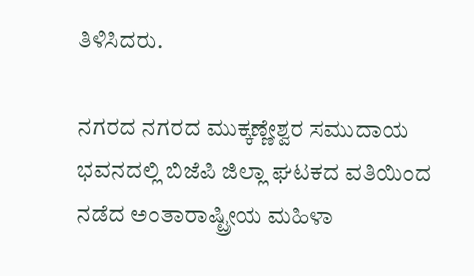ತಿಳಿಸಿದರು.

ನಗರದ ನಗರದ ಮುಕ್ಕಣ್ಣೇಶ್ವರ ಸಮುದಾಯ ಭವನದಲ್ಲಿ ಬಿಜೆಪಿ ಜಿಲ್ಲಾ ಘಟಕದ ವತಿಯಿಂದ ನಡೆದ ಅಂತಾರಾಷ್ಟ್ರೀಯ ಮಹಿಳಾ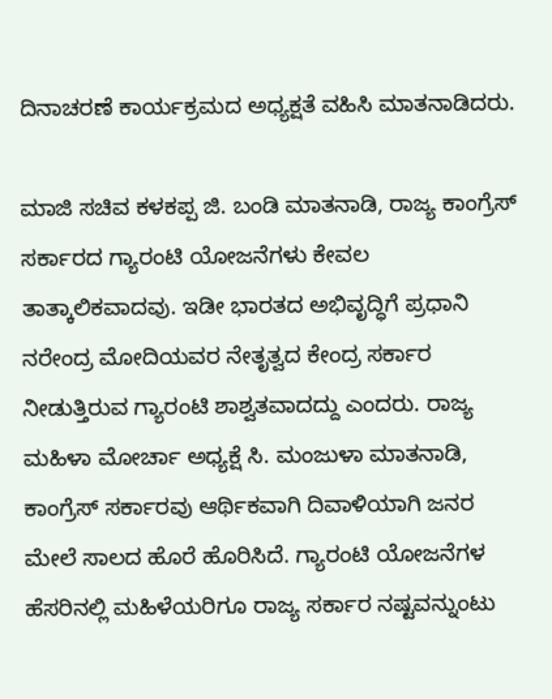ದಿನಾಚರಣೆ ಕಾರ್ಯಕ್ರಮದ ಅಧ್ಯಕ್ಷತೆ ವಹಿಸಿ ಮಾತನಾಡಿದರು.

ಮಾಜಿ ಸಚಿವ ಕಳಕಪ್ಪ ಜಿ. ಬಂಡಿ ಮಾತನಾಡಿ, ರಾಜ್ಯ ಕಾಂಗ್ರೆಸ್ ಸರ್ಕಾರದ ಗ್ಯಾರಂಟಿ ಯೋಜನೆಗಳು ಕೇವಲ ತಾತ್ಕಾಲಿಕವಾದವು. ಇಡೀ ಭಾರತದ ಅಭಿವೃದ್ಧಿಗೆ ಪ್ರಧಾನಿ ನರೇಂದ್ರ ಮೋದಿಯವರ ನೇತೃತ್ವದ ಕೇಂದ್ರ ಸರ್ಕಾರ ನೀಡುತ್ತಿರುವ ಗ್ಯಾರಂಟಿ ಶಾಶ್ವತವಾದದ್ದು ಎಂದರು. ರಾಜ್ಯ ಮಹಿಳಾ ಮೋರ್ಚಾ ಅಧ್ಯಕ್ಷೆ ಸಿ. ಮಂಜುಳಾ ಮಾತನಾಡಿ, ಕಾಂಗ್ರೆಸ್ ಸರ್ಕಾರವು ಆರ್ಥಿಕವಾಗಿ ದಿವಾಳಿಯಾಗಿ ಜನರ ಮೇಲೆ ಸಾಲದ ಹೊರೆ ಹೊರಿಸಿದೆ. ಗ್ಯಾರಂಟಿ ಯೋಜನೆಗಳ ಹೆಸರಿನಲ್ಲಿ ಮಹಿಳೆಯರಿಗೂ ರಾಜ್ಯ ಸರ್ಕಾರ ನಷ್ಟವನ್ನುಂಟು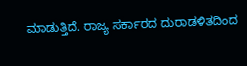ಮಾಡುತ್ತಿದೆ. ರಾಜ್ಯ ಸರ್ಕಾರದ ದುರಾಡಳಿತದಿಂದ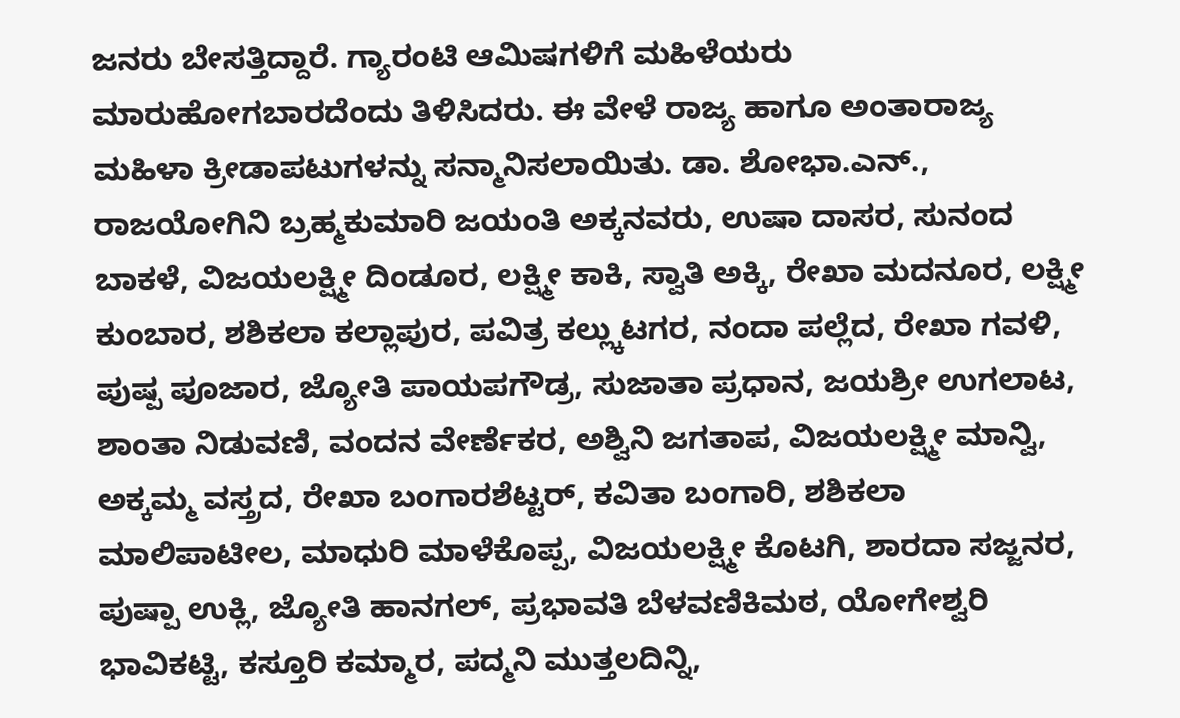ಜನರು ಬೇಸತ್ತಿದ್ದಾರೆ. ಗ್ಯಾರಂಟಿ ಆಮಿಷಗಳಿಗೆ ಮಹಿಳೆಯರು ಮಾರುಹೋಗಬಾರದೆಂದು ತಿಳಿಸಿದರು. ಈ ವೇಳೆ ರಾಜ್ಯ ಹಾಗೂ ಅಂತಾರಾಜ್ಯ ಮಹಿಳಾ ಕ್ರೀಡಾಪಟುಗಳನ್ನು ಸನ್ಮಾನಿಸಲಾಯಿತು. ಡಾ. ಶೋಭಾ.ಎನ್‌., ರಾಜಯೋಗಿನಿ ಬ್ರಹ್ಮಕುಮಾರಿ ಜಯಂತಿ ಅಕ್ಕನವರು, ಉಷಾ ದಾಸರ, ಸುನಂದ ಬಾಕಳೆ, ವಿಜಯಲಕ್ಷ್ಮೀ ದಿಂಡೂರ, ಲಕ್ಷ್ಮೀ ಕಾಕಿ, ಸ್ವಾತಿ ಅಕ್ಕಿ, ರೇಖಾ ಮದನೂರ, ಲಕ್ಷ್ಮೀ ಕುಂಬಾರ, ಶಶಿಕಲಾ ಕಲ್ಲಾಪುರ, ಪವಿತ್ರ ಕಲ್ಲ್ಕುಟಗರ, ನಂದಾ ಪಲ್ಲೆದ, ರೇಖಾ ಗವಳಿ, ಪುಷ್ಪ ಪೂಜಾರ, ಜ್ಯೋತಿ ಪಾಯಪಗೌಡ್ರ, ಸುಜಾತಾ ಪ್ರಧಾನ, ಜಯಶ್ರೀ ಉಗಲಾಟ, ಶಾಂತಾ ನಿಡುವಣಿ, ವಂದನ ವೇರ್ಣೆಕರ, ಅಶ್ವಿನಿ ಜಗತಾಪ, ವಿಜಯಲಕ್ಷ್ಮೀ ಮಾನ್ವಿ, ಅಕ್ಕಮ್ಮ ವಸ್ತ್ರದ, ರೇಖಾ ಬಂಗಾರಶೆಟ್ಟರ್, ಕವಿತಾ ಬಂಗಾರಿ, ಶಶಿಕಲಾ ಮಾಲಿಪಾಟೀಲ, ಮಾಧುರಿ ಮಾಳೆಕೊಪ್ಪ, ವಿಜಯಲಕ್ಷ್ಮೀ ಕೊಟಗಿ, ಶಾರದಾ ಸಜ್ಜನರ, ಪುಷ್ಪಾ ಉಕ್ಲಿ, ಜ್ಯೋತಿ ಹಾನಗಲ್, ಪ್ರಭಾವತಿ ಬೆಳವಣಿಕಿಮಠ, ಯೋಗೇಶ್ವರಿ ಭಾವಿಕಟ್ಟಿ, ಕಸ್ತೂರಿ ಕಮ್ಮಾರ, ಪದ್ಮನಿ ಮುತ್ತಲದಿನ್ನಿ,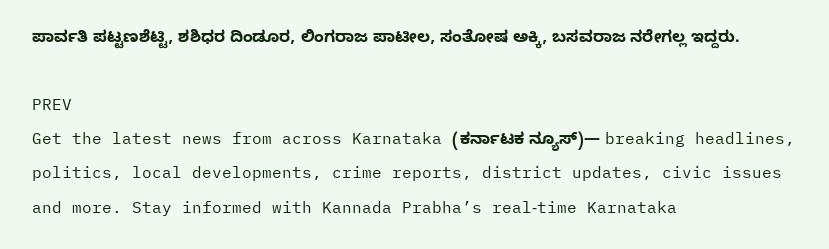ಪಾರ್ವತಿ ಪಟ್ಟಣಶೆಟ್ಟಿ, ಶಶಿಧರ ದಿಂಡೂರ, ಲಿಂಗರಾಜ ಪಾಟೀಲ, ಸಂತೋಷ ಅಕ್ಕಿ, ಬಸವರಾಜ ನರೇಗಲ್ಲ ಇದ್ದರು.

PREV
Get the latest news from across Karnataka (ಕರ್ನಾಟಕ ನ್ಯೂಸ್)— breaking headlines, politics, local developments, crime reports, district updates, civic issues and more. Stay informed with Kannada Prabha’s real‑time Karnataka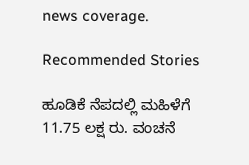news coverage.

Recommended Stories

ಹೂಡಿಕೆ ನೆಪದಲ್ಲಿ ಮಹಿಳೆಗೆ 11.75 ಲಕ್ಷ ರು. ವಂಚನೆ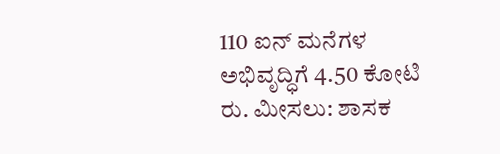110 ಐನ್ ಮನೆಗಳ ಅಭಿವೃದ್ಧಿಗೆ 4.50 ಕೋಟಿ ರು. ಮೀಸಲು: ಶಾಸಕ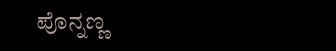ಪೊನ್ನಣ್ಣ